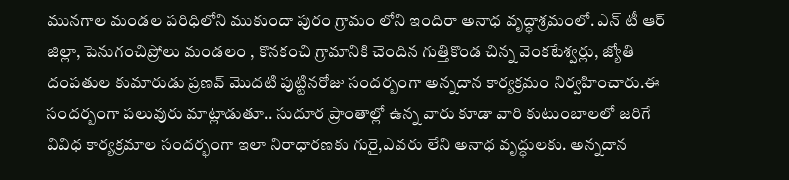మునగాల మండల పరిధిలోని ముకుందా పురం గ్రామం లోని ఇందిరా అనాధ వృద్ధాశ్రమంలో. ఎన్ టీ ఆర్ జిల్లా, పెనుగంచిప్రోలు మండలం , కొనకంచి గ్రామానికి చెందిన గుత్తికొండ చిన్న వెంకటేశ్వర్లు, జ్యోతి దంపతుల కుమారుడు ప్రణవ్ మొదటి పుట్టినరోజు సందర్బంగా అన్నదాన కార్యక్రమం నిర్వహించారు.ఈ సందర్బంగా పలువురు మాట్లాడుతూ.. సుదూర ప్రాంతాల్లో ఉన్న వారు కూడా వారి కుటుంబాలలో జరిగే వివిధ కార్యక్రమాల సందర్భంగా ఇలా నిరాధారణకు గురై,ఎవరు లేని అనాధ వృద్ధులకు. అన్నదాన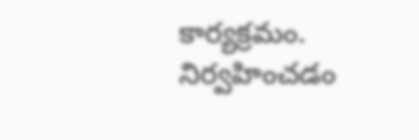కార్యక్రమం. నిర్వహించడం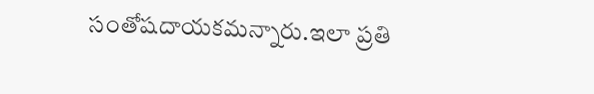సంతోషదాయకమన్నారు.ఇలా ప్రతి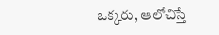ఒక్కరు, ఆలోచిస్తే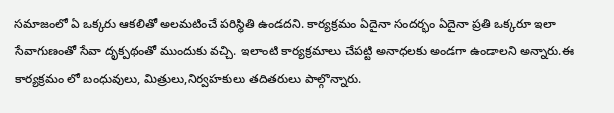సమాజంలో ఏ ఒక్కరు ఆకలితో అలమటించే పరిస్థితి ఉండదని. కార్యక్రమం ఏదైనా సందర్భం ఏదైనా ప్రతి ఒక్కరూ ఇలా సేవాగుణంతో సేవా దృక్పథంతో ముందుకు వచ్చి. ఇలాంటి కార్యక్రమాలు చేపట్టి అనాధలకు అండగా ఉండాలని అన్నారు.ఈ కార్యక్రమం లో బంధువులు, మిత్రులు,నిర్వహకులు తదితరులు పాల్గొన్నారు.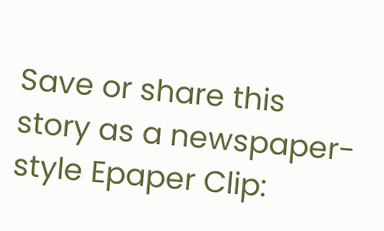Save or share this story as a newspaper-style Epaper Clip: